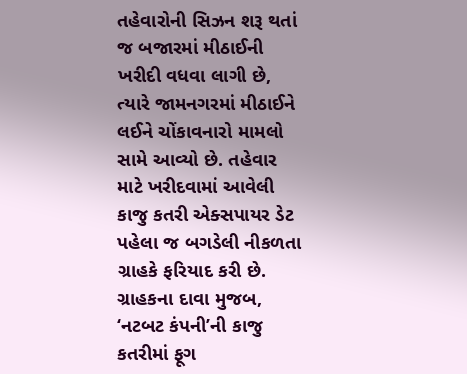તહેવારોની સિઝન શરૂ થતાં જ બજારમાં મીઠાઈની ખરીદી વધવા લાગી છે, ત્યારે જામનગરમાં મીઠાઈને લઈને ચોંકાવનારો મામલો સામે આવ્યો છે. તહેવાર માટે ખરીદવામાં આવેલી કાજુ કતરી એક્સપાયર ડેટ પહેલા જ બગડેલી નીકળતા ગ્રાહકે ફરિયાદ કરી છે. ગ્રાહકના દાવા મુજબ, ‘નટબટ કંપની’ની કાજુ કતરીમાં ફૂગ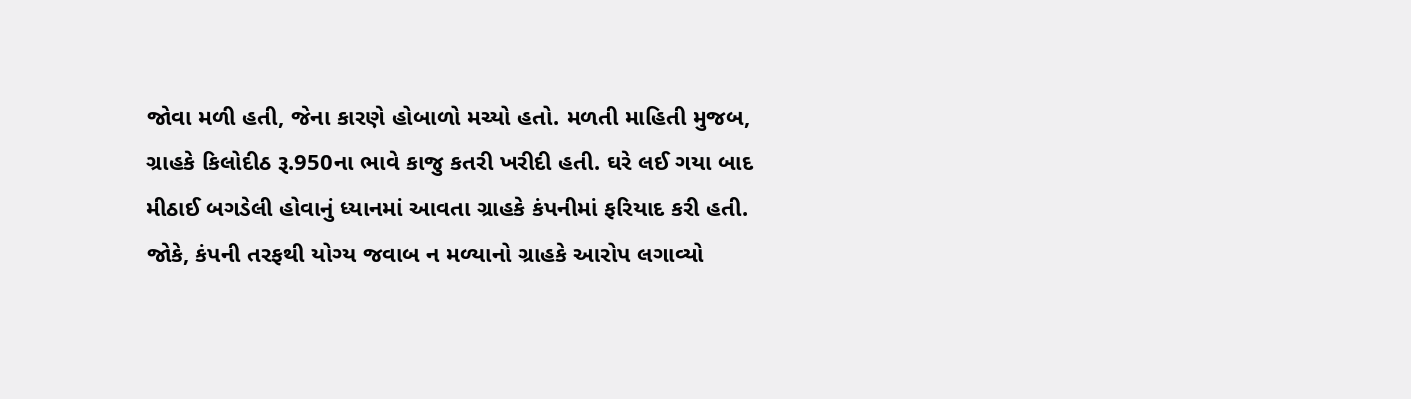જોવા મળી હતી, જેના કારણે હોબાળો મચ્યો હતો. મળતી માહિતી મુજબ, ગ્રાહકે કિલોદીઠ રૂ.950ના ભાવે કાજુ કતરી ખરીદી હતી. ઘરે લઈ ગયા બાદ મીઠાઈ બગડેલી હોવાનું ધ્યાનમાં આવતા ગ્રાહકે કંપનીમાં ફરિયાદ કરી હતી. જોકે, કંપની તરફથી યોગ્ય જવાબ ન મળ્યાનો ગ્રાહકે આરોપ લગાવ્યો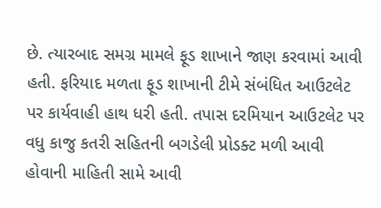છે. ત્યારબાદ સમગ્ર મામલે ફૂડ શાખાને જાણ કરવામાં આવી હતી. ફરિયાદ મળતા ફૂડ શાખાની ટીમે સંબંધિત આઉટલેટ પર કાર્યવાહી હાથ ધરી હતી. તપાસ દરમિયાન આઉટલેટ પર વધુ કાજુ કતરી સહિતની બગડેલી પ્રોડક્ટ મળી આવી હોવાની માહિતી સામે આવી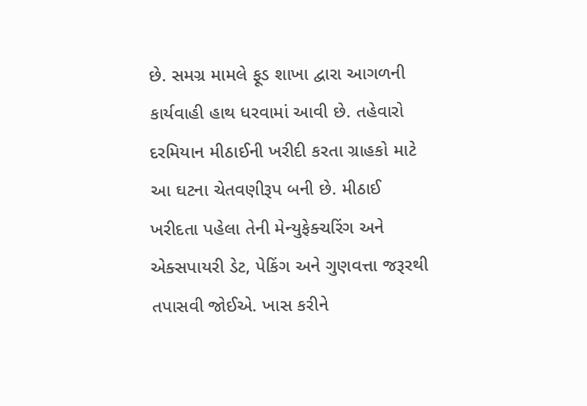છે. સમગ્ર મામલે ફૂડ શાખા દ્વારા આગળની કાર્યવાહી હાથ ધરવામાં આવી છે. તહેવારો દરમિયાન મીઠાઈની ખરીદી કરતા ગ્રાહકો માટે આ ઘટના ચેતવણીરૂપ બની છે. મીઠાઈ ખરીદતા પહેલા તેની મેન્યુફેક્ચરિંગ અને એક્સપાયરી ડેટ, પેકિંગ અને ગુણવત્તા જરૂરથી તપાસવી જોઈએ. ખાસ કરીને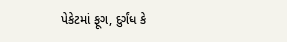પેકેટમાં ફૂગ, દુર્ગંધ કે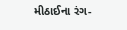મીઠાઈના રંગ-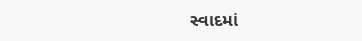સ્વાદમાં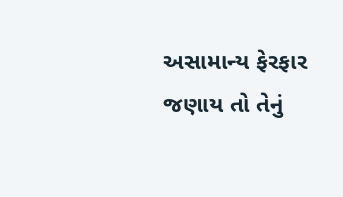અસામાન્ય ફેરફાર જણાય તો તેનું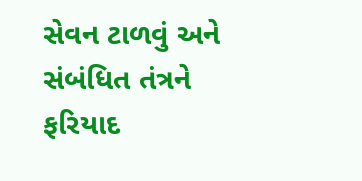સેવન ટાળવું અને સંબંધિત તંત્રને ફરિયાદ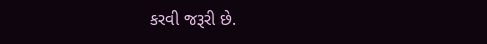કરવી જરૂરી છે.